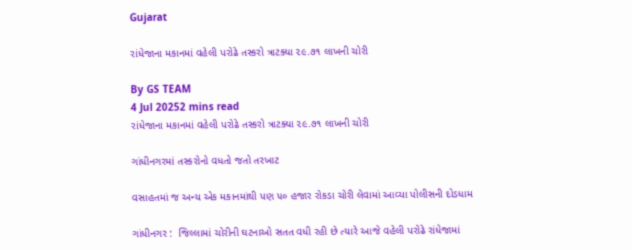Gujarat

રાંધેજાના મકાનમાં વહેલી પરોઢે તસ્કરો ત્રાટક્યા ૨૯.૭૧ લાખની ચોરી

By GS TEAM
4 Jul 20252 mins read
રાંધેજાના મકાનમાં વહેલી પરોઢે તસ્કરો ત્રાટક્યા ૨૯.૭૧ લાખની ચોરી

ગાંધીનગરમાં તસ્કરોનો વધતો જતો તરખાટ

વસાહતમાં જ અન્ય એક મકાનમાંથી પણ ૫૦ હજાર રોકડા ચોરી લેવામાં આવ્યા પોલીસની દોડધામ

ગાંધીનગર :  જિલ્લામાં ચોરીની ઘટનાઓ સતત વધી રહી છે ત્યારે આજે વહેલી પરોઢે રાંધેજામાં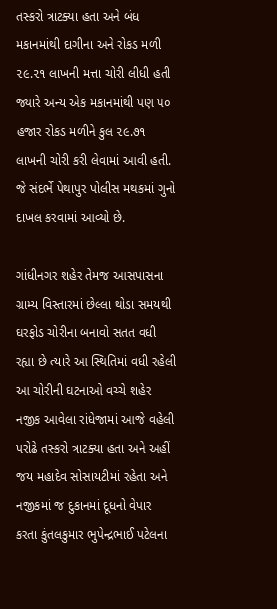તસ્કરો ત્રાટક્યા હતા અને બંધ મકાનમાંથી દાગીના અને રોકડ મળી ૨૯.૨૧ લાખની મત્તા ચોરી લીધી હતી જ્યારે અન્ય એક મકાનમાંથી પણ ૫૦ હજાર રોકડ મળીને કુલ ૨૯.૭૧ લાખની ચોરી કરી લેવામાં આવી હતી. જે સંદર્ભે પેથાપુર પોલીસ મથકમાં ગુનો દાખલ કરવામાં આવ્યો છે.

ગાંધીનગર શહેર તેમજ આસપાસના ગ્રામ્ય વિસ્તારમાં છેલ્લા થોડા સમયથી ઘરફોડ ચોરીના બનાવો સતત વધી રહ્યા છે ત્યારે આ સ્થિતિમાં વધી રહેલી આ ચોરીની ઘટનાઓ વચ્ચે શહેર નજીક આવેલા રાંધેજામાં આજે વહેલી પરોઢે તસ્કરો ત્રાટક્યા હતા અને અહીં જય મહાદેવ સોસાયટીમાં રહેતા અને નજીકમાં જ દુકાનમાં દૂધનો વેપાર કરતા કુંતલકુમાર ભુપેન્દ્રભાઈ પટેલના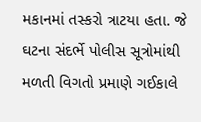મકાનમાં તસ્કરો ત્રાટયા હતા. જે ઘટના સંદર્ભે પોલીસ સૂત્રોમાંથી મળતી વિગતો પ્રમાણે ગઈકાલે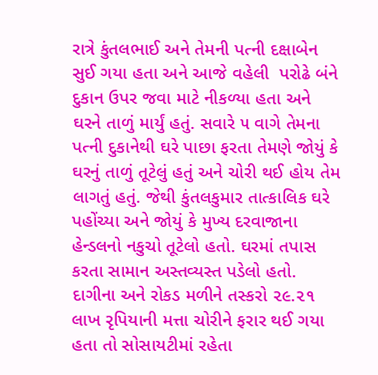રાત્રે કુંતલભાઈ અને તેમની પત્ની દક્ષાબેન સુઈ ગયા હતા અને આજે વહેલી  પરોઢે બંને દુકાન ઉપર જવા માટે નીકળ્યા હતા અને ઘરને તાળું માર્યું હતું. સવારે ૫ વાગે તેમના પત્ની દુકાનેથી ઘરે પાછા ફરતા તેમણે જોયું કે ઘરનું તાળું તૂટેલું હતું અને ચોરી થઈ હોય તેમ લાગતું હતું. જેથી કુંતલકુમાર તાત્કાલિક ઘરે પહોંચ્યા અને જોયું કે મુખ્ય દરવાજાના હેન્ડલનો નકુચો તૂટેલો હતો. ઘરમાં તપાસ કરતા સામાન અસ્તવ્યસ્ત પડેલો હતો. દાગીના અને રોકડ મળીને તસ્કરો ૨૯.૨૧ લાખ રૃપિયાની મત્તા ચોરીને ફરાર થઈ ગયા હતા તો સોસાયટીમાં રહેતા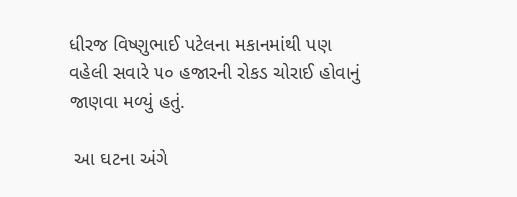ધીરજ વિષ્ણુભાઈ પટેલના મકાનમાંથી પણ વહેલી સવારે ૫૦ હજારની રોકડ ચોરાઈ હોવાનું જાણવા મળ્યું હતું.

 આ ઘટના અંગે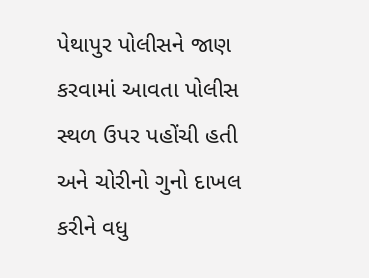પેથાપુર પોલીસને જાણ કરવામાં આવતા પોલીસ સ્થળ ઉપર પહોંચી હતી અને ચોરીનો ગુનો દાખલ કરીને વધુ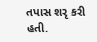તપાસ શરૃ કરી હતી.